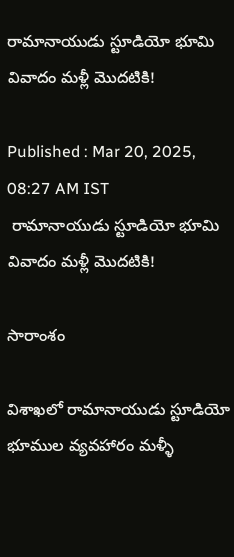రామానాయుడు స్టూడియో భూమి వివాదం మళ్లీ మొదటికి!

Published : Mar 20, 2025, 08:27 AM IST
 రామానాయుడు స్టూడియో భూమి వివాదం మళ్లీ మొదటికి!

సారాంశం

విశాఖలో రామానాయుడు స్టూడియో భూముల వ్యవహారం మళ్ళీ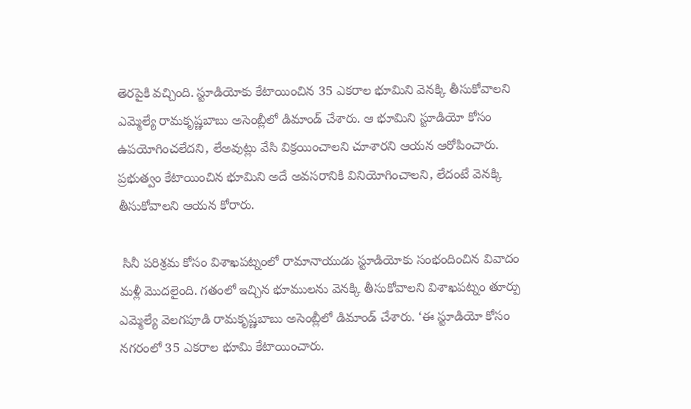తెరపైకి వచ్చింది. స్టూడియోకు కేటాయించిన 35 ఎకరాల భూమిని వెనక్కి తీసుకోవాలని ఎమ్మెల్యే రామకృష్ణబాబు అసెంబ్లీలో డిమాండ్ చేశారు. ఆ భూమిని స్టూడియో కోసం ఉపయోగించలేదని, లేఅవుట్లు వేసి విక్రయించాలని చూశారని ఆయన ఆరోపించారు. ప్రభుత్వం కేటాయించిన భూమిని అదే అవసరానికి వినియోగించాలని, లేదంటే వెనక్కి తీసుకోవాలని ఆయన కోరారు.

 సినీ పరిశ్రమ కోసం విశాఖపట్నంలో రామానాయుడు స్టూడియోకు సంభందించిన వివాదం మళ్లీ మొదలైంది. గతంలో ఇచ్చిన భూములను వెనక్కి తీసుకోవాలని విశాఖపట్నం తూర్పు ఎమ్మెల్యే వెలగపూడి రామకృష్ణబాబు అసెంబ్లీలో డిమాండ్‌ చేశారు. ‘ఈ స్టూడియో కోసం నగరంలో 35 ఎకరాల భూమి కేటాయించారు.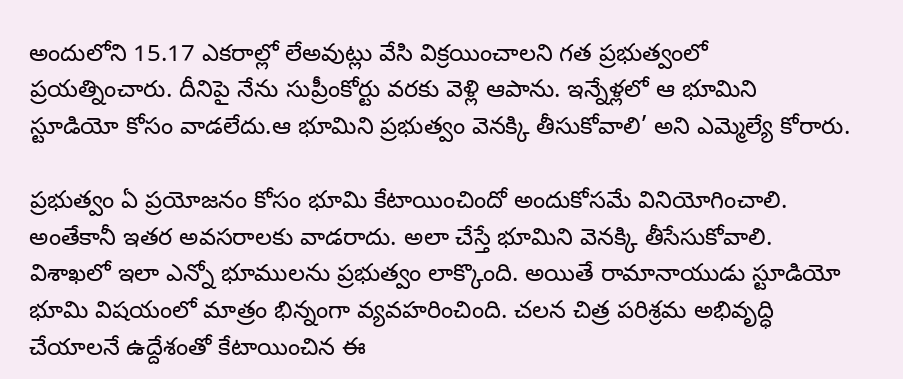అందులోని 15.17 ఎకరాల్లో లేఅవుట్లు వేసి విక్రయించాలని గత ప్రభుత్వంలో ప్రయత్నించారు. దీనిపై నేను సుప్రీంకోర్టు వరకు వెళ్లి ఆపాను. ఇన్నేళ్లలో ఆ భూమిని స్టూడియో కోసం వాడలేదు.ఆ భూమిని ప్రభుత్వం వెనక్కి తీసుకోవాలి’ అని ఎమ్మెల్యే కోరారు.

ప్రభుత్వం ఏ ప్రయోజనం కోసం భూమి కేటాయించిందో అందుకోసమే వినియోగించాలి. అంతేకానీ ఇతర అవసరాలకు వాడరాదు. అలా చేస్తే భూమిని వెనక్కి తీసేసుకోవాలి. విశాఖలో ఇలా ఎన్నో భూములను ప్రభుత్వం లాక్కొంది. అయితే రామానాయుడు స్టూడియో భూమి విషయంలో మాత్రం భిన్నంగా వ్యవహరించింది. చలన చిత్ర పరిశ్రమ అభివృద్ధి చేయాలనే ఉద్దేశంతో కేటాయించిన ఈ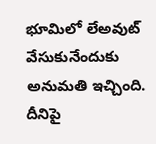భూమిలో లేఅవుట్‌ వేసుకునేందుకు అనుమతి ఇచ్చింది. దీనిపై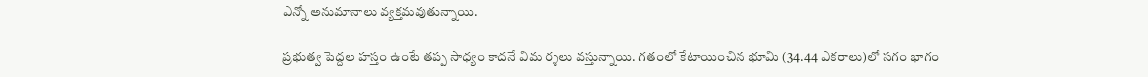ఎన్నో అనుమానాలు వ్యక్తమవుతున్నాయి.

ప్రభుత్వ పెద్దల హస్తం ఉంటే తప్ప సాధ్యం కాదనే విమ ర్శలు వస్తున్నాయి. గతంలో కేటాయించిన భూమి (34.44 ఎకరాలు)లో సగం భాగం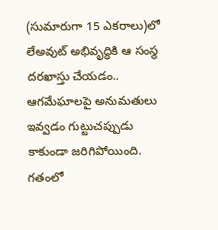(సుమారుగా 15 ఎకరాలు)లో లేఅవుట్‌ అభివృద్ధికి ఆ సంస్థ దరఖాస్తు చేయడం.. ఆగమేఘాలపై అనుమతులు ఇవ్వడం గుట్టుచప్పుడు కాకుండా జరిగిపోయింది. గతంలో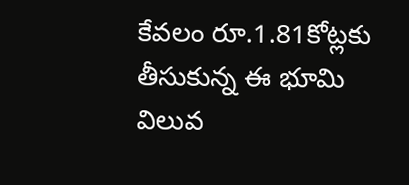కేవలం రూ.1.81కోట్లకు తీసుకున్న ఈ భూమి విలువ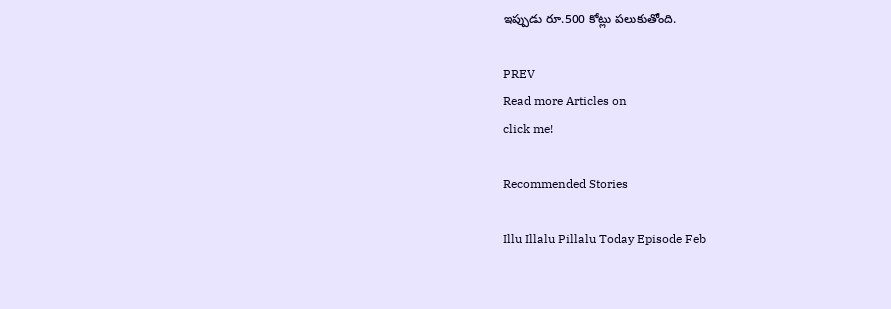ఇప్పుడు రూ.500 కోట్లు పలుకుతోంది.

PREV
Read more Articles on
click me!

Recommended Stories

Illu Illalu Pillalu Today Episode Feb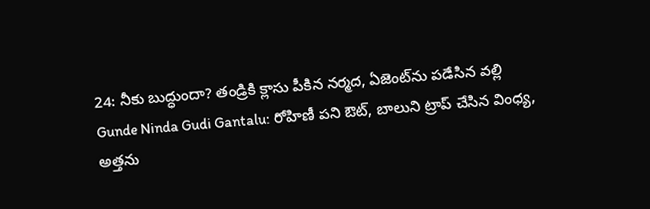24: నీకు బుద్ధుందా? తండ్రికి క్లాసు పీకిన నర్మద, ఏజెంట్‌ను పడేసిన వల్లి
Gunde Ninda Gudi Gantalu: రోహిణీ పని ఔట్, బాలుని ట్రాప్ చేసిన వింధ్య, అత్తను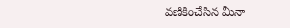వణికించేసిన మీనా